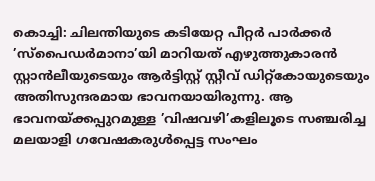കൊച്ചി: ചിലന്തിയുടെ കടിയേറ്റ പീറ്റർ പാർക്കർ ’സ്പൈഡർമാനാ’യി മാറിയത് എഴുത്തുകാരൻ സ്റ്റാൻലീയുടെയും ആർട്ടിസ്റ്റ് സ്റ്റീവ് ഡിറ്റ്‌കോയുടെയും അതിസുന്ദരമായ ഭാവനയായിരുന്നു. ആ ഭാവനയ്ക്കപ്പുറമുള്ള ’വിഷവഴി’കളിലൂടെ സഞ്ചരിച്ച മലയാളി ഗവേഷകരുൾപ്പെട്ട സംഘം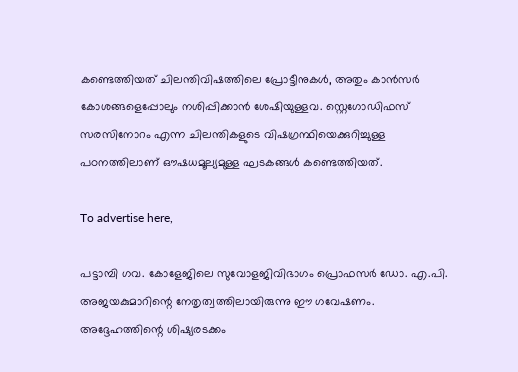കണ്ടെത്തിയത് ചിലന്തിവിഷത്തിലെ പ്രോട്ടീനുകൾ, അതും കാൻസർ കോശങ്ങളെപ്പോലും നശിപ്പിക്കാൻ ശേഷിയുള്ളവ. സ്റ്റെഗോഡിഫസ് സരസിനോറം എന്ന ചിലന്തികളുടെ വിഷഗ്രന്ഥിയെക്കുറിച്ചുള്ള പഠനത്തിലാണ് ഔഷധമൂല്യമുള്ള ഘടകങ്ങൾ കണ്ടെത്തിയത്.

To advertise here,

പട്ടാമ്പി ഗവ. കോളേജിലെ സുവോളജിവിഭാഗം പ്രൊഫസർ ഡോ. എ.പി. അജയകുമാറിന്റെ നേതൃത്വത്തിലായിരുന്നു ഈ ഗവേഷണം. അദ്ദേഹത്തിന്റെ ശിഷ്യരടക്കം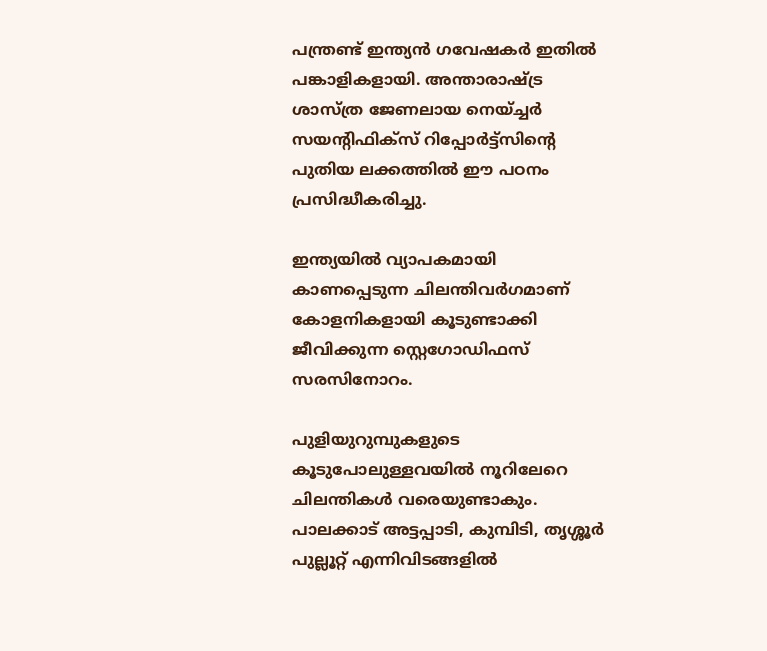പന്ത്രണ്ട് ഇന്ത്യൻ ഗവേഷകർ ഇതിൽ പങ്കാളികളായി. അന്താരാഷ്ട്ര ശാസ്ത്ര ജേണലായ നെയ്ച്ചർ സയന്റിഫിക്സ് റിപ്പോർട്ട്‌സിന്റെ പുതിയ ലക്കത്തിൽ ഈ പഠനം പ്രസിദ്ധീകരിച്ചു.

ഇന്ത്യയിൽ വ്യാപകമായി കാണപ്പെടുന്ന ചിലന്തിവർഗമാണ് കോളനികളായി കൂടുണ്ടാക്കി ജീവിക്കുന്ന സ്റ്റെഗോഡിഫസ് സരസിനോറം.

പുളിയുറുമ്പുകളുടെ കൂടുപോലുള്ളവയിൽ നൂറിലേറെ ചിലന്തികൾ വരെയുണ്ടാകും. പാലക്കാട് അട്ടപ്പാടി, കുമ്പിടി, തൃശ്ശൂർ പുല്ലൂറ്റ് എന്നിവിടങ്ങളിൽ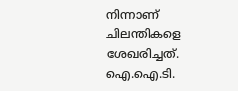നിന്നാണ് ചിലന്തികളെ ശേഖരിച്ചത്. ഐ.ഐ.ടി.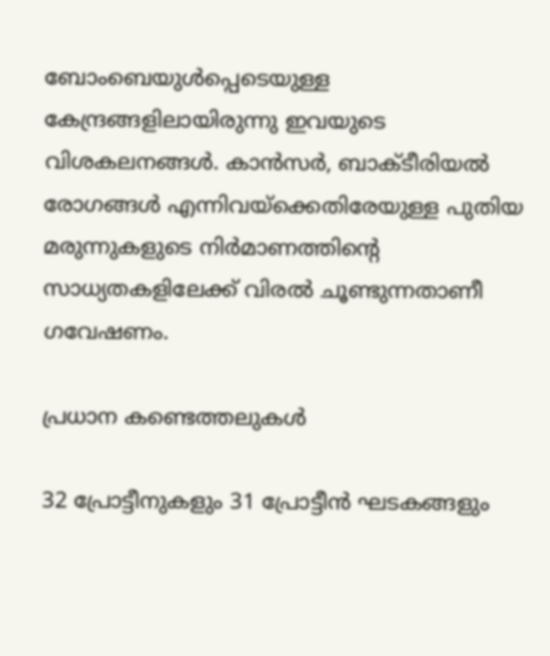ബോംബെയുൾപ്പെടെയുള്ള കേന്ദ്രങ്ങളിലായിരുന്നു ഇവയുടെ വിശകലനങ്ങൾ. കാൻസർ, ബാക്ടീരിയൽ രോഗങ്ങൾ എന്നിവയ്‌ക്കെതിരേയുള്ള പുതിയ മരുന്നുകളുടെ നിർമാണത്തിന്റെ സാധ്യതകളിലേക്ക് വിരൽ ചൂണ്ടുന്നതാണീ ഗവേഷണം.

പ്രധാന കണ്ടെത്തലുകൾ

32 പ്രോട്ടീനുകളും 31 പ്രോട്ടീൻ ഘടകങ്ങളും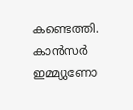കണ്ടെത്തി. കാൻസർ ഇമ്മ്യുണോ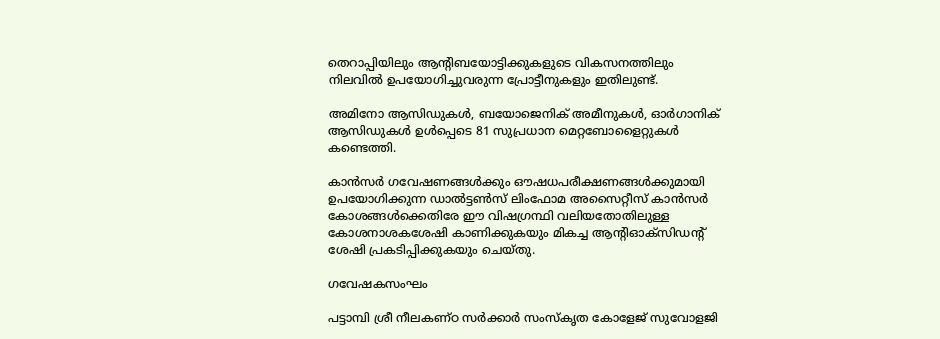തെറാപ്പിയിലും ആന്റിബയോട്ടിക്കുകളുടെ വികസനത്തിലും നിലവിൽ ഉപയോഗിച്ചുവരുന്ന പ്രോട്ടീനുകളും ഇതിലുണ്ട്.

അമിനോ ആസിഡുകൾ, ബയോജെനിക് അമീനുകൾ, ഓർഗാനിക് ആസിഡുകൾ ഉൾപ്പെടെ 81 സുപ്രധാന മെറ്റബോളൈറ്റുകൾ കണ്ടെത്തി.

കാൻസർ ഗവേഷണങ്ങൾക്കും ഔഷധപരീക്ഷണങ്ങൾക്കുമായി ഉപയോഗിക്കുന്ന ഡാൽട്ടൺസ് ലിംഫോമ അസൈറ്റീസ് കാൻസർ കോശങ്ങൾക്കെതിരേ ഈ വിഷഗ്രന്ഥി വലിയതോതിലുള്ള കോശനാശകശേഷി കാണിക്കുകയും മികച്ച ആന്റിഓക്‌സിഡന്റ് ശേഷി പ്രകടിപ്പിക്കുകയും ചെയ്തു.

ഗവേഷകസംഘം

പട്ടാമ്പി ശ്രീ നീലകണ്ഠ സർക്കാർ സംസ്‌കൃത കോളേജ് സുവോളജി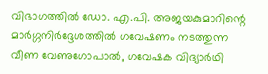വിഭാഗത്തിൽ ഡോ. എ.പി. അജയകുമാറിന്റെ മാർഗ്ഗനിർദ്ദേശത്തിൽ ഗവേഷണം നടത്തുന്ന വീണ വേണുഗോപാൽ, ഗവേഷക വിദ്യാർഥി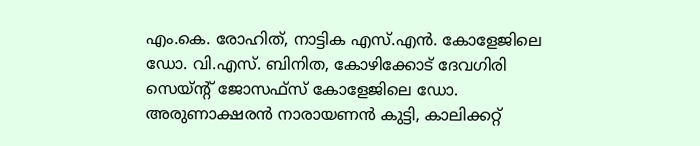എം.കെ. രോഹിത്, നാട്ടിക എസ്.എൻ. കോളേജിലെ ഡോ. വി.എസ്. ബിനിത, കോഴിക്കോട് ദേവഗിരി സെയ്ന്റ് ജോസഫ്‌സ് കോളേജിലെ ഡോ. അരുണാക്ഷരൻ നാരായണൻ കുട്ടി, കാലിക്കറ്റ്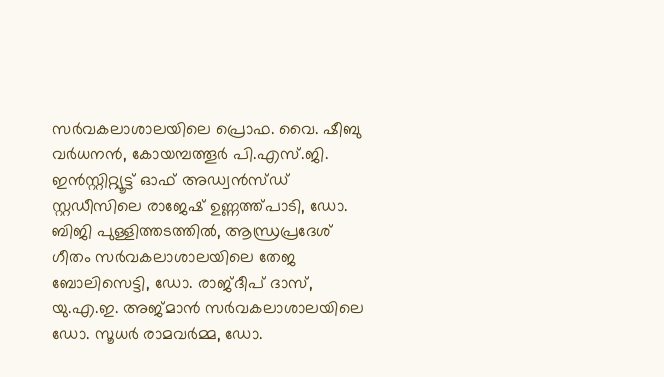സർവകലാശാലയിലെ പ്രൊഫ. വൈ. ഷീബു വർധനൻ, കോയമ്പത്തൂർ പി.എസ്.ജി. ഇൻസ്റ്റിറ്റ്യൂട്ട് ഓഫ് അഡ്വൻസ്ഡ് സ്റ്റഡീസിലെ രാജേഷ് ഉണ്ണത്ത്പാടി, ഡോ. ബിജി പുള്ളിത്തടത്തിൽ, ആന്ധ്രപ്രദേശ് ഗീതം സർവകലാശാലയിലെ തേജ ബോലിസെട്ടി, ഡോ. രാജ്ദീപ് ദാസ്, യു.എ.ഇ. അജ്മാൻ സർവകലാശാലയിലെ ഡോ. സൂധർ രാമവർമ്മ, ഡോ.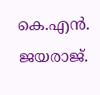കെ.എൻ. ജയരാജ്.